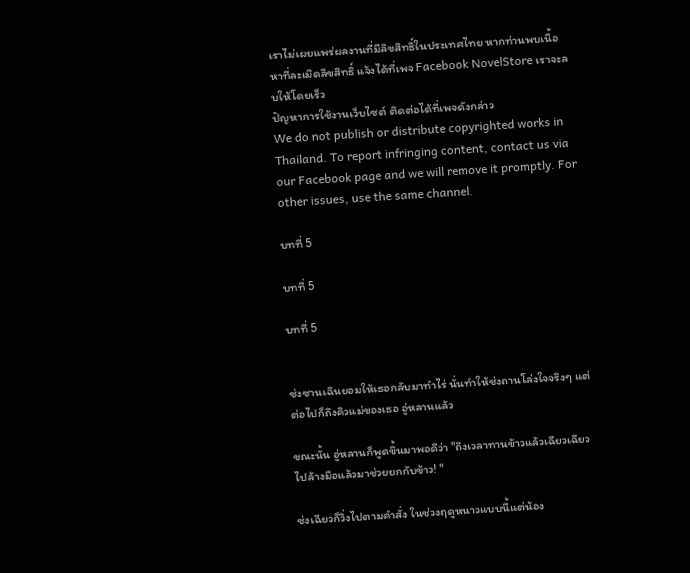เราไม่เผยแพร่ผลงานที่มีลิขสิทธิ์ในประเทศไทย หากท่านพบเนื้อหาที่ละเมิดลิขสิทธิ์ แจ้งได้ที่เพจ Facebook NovelStore เราจะลบให้โดยเร็ว
ปัญหาการใช้งานเว็บไซต์ ติดต่อได้ที่เพจดังกล่าว
We do not publish or distribute copyrighted works in Thailand. To report infringing content, contact us via our Facebook page and we will remove it promptly. For other issues, use the same channel.

บทที่ 5

บทที่ 5

บทที่ 5


ซ่งซานเฉินยอมให้เธอกลับมาทำไร่ นั่นทำให้ซ่งถานโล่งใจจริงๆ แต่ต่อไปก็ถึงคิวแม่ของเธอ อู่หลานแล้ว

ขณะนั้น อู่หลานก็พูดขึ้นมาพอดีว่า "ถึงเวลาทานข้าวแล้วเฉียวเฉียว ไปล้างมือแล้วมาช่วยยกกับข้าว! "

ซ่งเฉียวก็วิ่งไปตามคำสั่ง ในช่วงฤดูหนาวแบบนี้แต่น้อง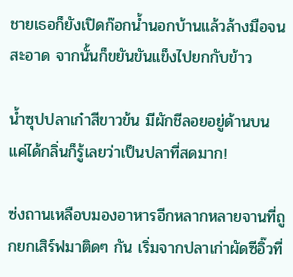ชายเธอก็ยังเปิดก๊อกน้ำนอกบ้านแล้วล้างมือจนสะอาด จากนั้นก็ขยันขันแข็งไปยกกับข้าว

น้ำซุปปลาเก๋าสีขาวข้น มีผักชีลอยอยู่ด้านบน แค่ได้กลิ่นก็รู้เลยว่าเป็นปลาที่สดมาก!

ซ่งถานเหลือบมองอาหารอีกหลากหลายจานที่ถูกยกเสิร์ฟมาติดๆ กัน เริ่มจากปลาเก่าผัดซีอิ๊วที่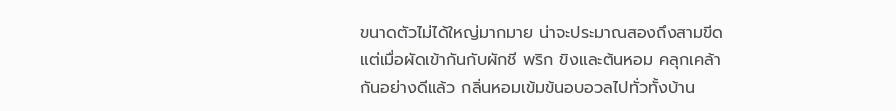ขนาดตัวไม่ได้ใหญ่มากมาย น่าจะประมาณสองถึงสามขีด แต่เมื่อผัดเข้ากันกับผักชี พริก ขิงและต้นหอม คลุกเคล้ากันอย่างดีแล้ว กลิ่นหอมเข้มข้นอบอวลไปทั่วทั้งบ้าน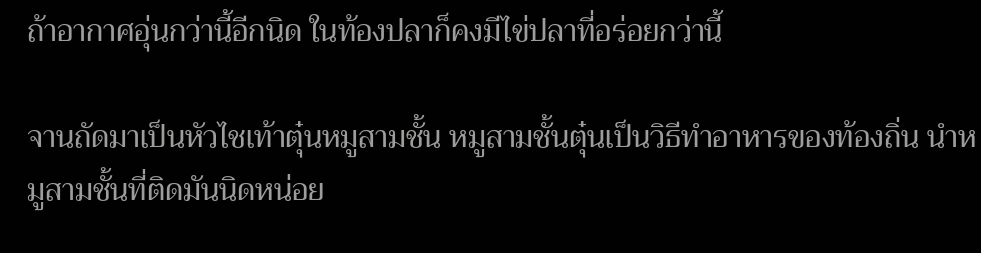ถ้าอากาศอุ่นกว่านี้อีกนิด ในท้องปลาก็คงมีไข่ปลาที่อร่อยกว่านี้

จานถัดมาเป็นหัวไชเท้าตุ๋นหมูสามชั้น หมูสามชั้นตุ๋นเป็นวิธีทำอาหารของท้องถิ่น นำหมูสามชั้นที่ติดมันนิดหน่อย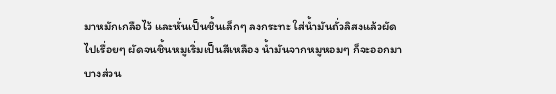มาหมักเกลือไว้ และหั่นเป็นชิ้นเล็กๆ ลงกระทะ ใส่น้ำมันถั่วลิสงแล้วผัดไปเรื่อยๆ ผัดจนชิ้นหมูเริ่มเป็นสีเหลือง น้ำมันจากหมูหอมๆ ก็จะออกมาบางส่วน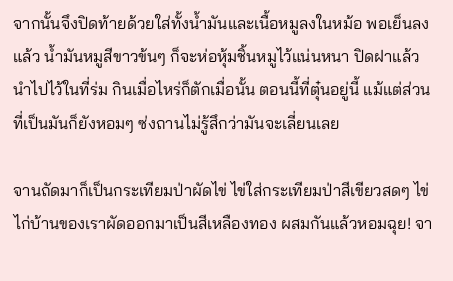จากนั้นจึงปิดท้ายด้วยใส่ทั้งน้ำมันและเนื้อหมูลงในหม้อ พอเย็นลงแล้ว น้ำมันหมูสีขาวข้นๆ ก็จะห่อหุ้มชิ้นหมูไว้แน่นหนา ปิดฝาแล้วนำไปไว้ในที่ร่ม กินเมื่อไหร่ก็ตักเมื่อนั้น ตอนนี้ที่ตุ๋นอยู่นี้ แม้แต่ส่วนที่เป็นมันก็ยังหอมๆ ซ่งถานไม่รู้สึกว่ามันจะเลี่ยนเลย

จานถัดมาก็เป็นกระเทียมป่าผัดไข่ ไข่ใส่กระเทียมป่าสีเขียวสดๆ ไข่ไก่บ้านของเราผัดออกมาเป็นสีเหลืองทอง ผสมกันแล้วหอมฉุย! จา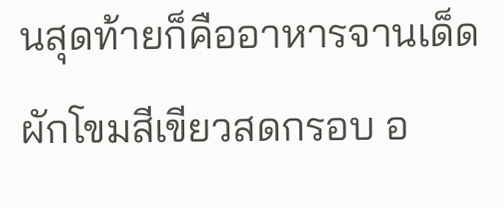นสุดท้ายก็คืออาหารจานเด็ด  ผักโขมสีเขียวสดกรอบ อ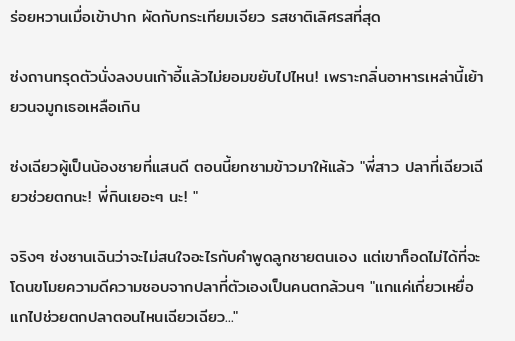ร่อยหวานเมื่อเข้าปาก ผัดกับกระเทียมเจียว รสชาติเลิศรสที่สุด

ซ่งถานทรุดตัวนั่งลงบนเก้าอี้แล้วไม่ยอมขยับไปไหน! เพราะกลิ่นอาหารเหล่านี้เย้ายวนจมูกเธอเหลือเกิน

ซ่งเฉียวผู้เป็นน้องชายที่แสนดี ตอนนี้ยกชามข้าวมาให้แล้ว "พี่สาว ปลาที่เฉียวเฉียวช่วยตกนะ! พี่กินเยอะๆ นะ! "

จริงๆ ซ่งซานเฉินว่าจะไม่สนใจอะไรกับคำพูดลูกชายตนเอง แต่เขาก็อดไม่ได้ที่จะโดนขโมยความดีความชอบจากปลาที่ตัวเองเป็นคนตกล้วนๆ "แกแค่เกี่ยวเหยื่อ แกไปช่วยตกปลาตอนไหนเฉียวเฉียว..."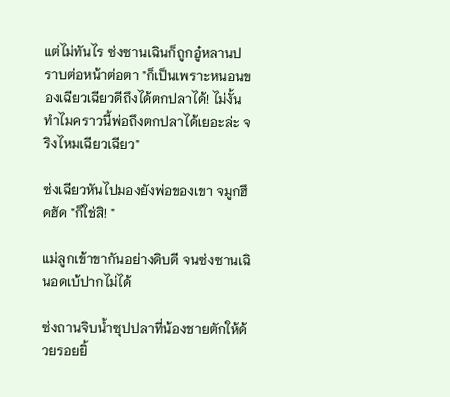แต่ไม่ทันไร ซ่งซานเฉินก็ถูกอู๋หลานปราบต่อหน้าต่อตา "ก็เป็นเพราะหนอนของเฉียวเฉียวดีถึงได้ตกปลาได้! ไม่งั้นทำไมคราวนี้พ่อถึงตกปลาได้เยอะล่ะ จริงไหมเฉียวเฉียว"

ซ่งเฉียวหันไปมองยังพ่อของเขา จมูกฮึดฮัด "ก็ใช่สิ! "

แม่ลูกเข้าขากันอย่างดิบดี จนซ่งซานเฉินอดเบ้ปากไม่ได้

ซ่งถานจิบน้ำซุปปลาที่น้องชายตักให้ด้วยรอยยิ้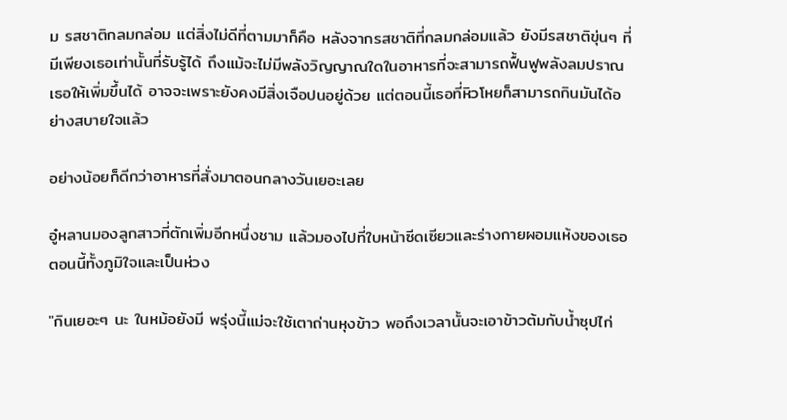ม รสชาติกลมกล่อม แต่สิ่งไม่ดีที่ตามมาก็คือ หลังจากรสชาติที่กลมกล่อมแล้ว ยังมีรสชาติขุ่นๆ ที่มีเพียงเธอเท่านั้นที่รับรู้ได้ ถึงแม้จะไม่มีพลังวิญญาณใดในอาหารที่จะสามารถฟื้นฟูพลังลมปราณเธอให้เพิ่มขึ้นได้ อาจจะเพราะยังคงมีสิ่งเจือปนอยู่ด้วย แต่ตอนนี้เธอที่หิวโหยก็สามารถกินมันได้อย่างสบายใจแล้ว

อย่างน้อยก็ดีกว่าอาหารที่สั่งมาตอนกลางวันเยอะเลย

อู๋หลานมองลูกสาวที่ตักเพิ่มอีกหนึ่งชาม แล้วมองไปที่ใบหน้าซีดเซียวและร่างกายผอมแห้งของเธอ ตอนนี้ทั้งภูมิใจและเป็นห่วง

"กินเยอะๆ นะ ในหม้อยังมี พรุ่งนี้แม่จะใช้เตาถ่านหุงข้าว พอถึงเวลานั้นจะเอาข้าวต้มกับน้ำซุปไก่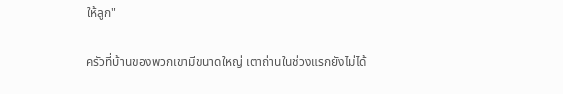ให้ลูก"

ครัวที่บ้านของพวกเขามีขนาดใหญ่ เตาถ่านในช่วงแรกยังไม่ได้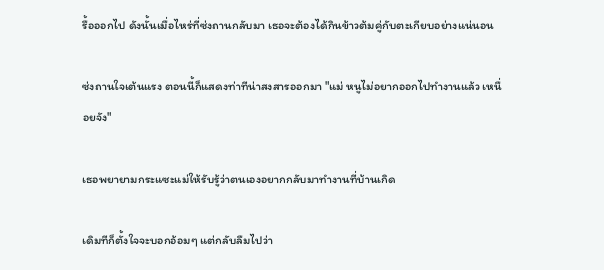รื้อออกไป ดังนั้นเมื่อไหร่ที่ซ่งถานกลับมา เธอจะต้องได้กินข้าวต้มคู่กับตะเกียบอย่างแน่นอน

ซ่งถานใจเต้นแรง ตอนนี้ก็แสดงท่าทีน่าสงสารออกมา "แม่ หนูไม่อยากออกไปทำงานแล้ว เหนื่อยจัง"

เธอพยายามกระแซะแม่ให้รับรู้ว่าตนเองอยากกลับมาทำงานที่บ้านเกิด

เดิมทีก็ตั้งใจจะบอกอ้อมๆ แต่กลับลืมไปว่า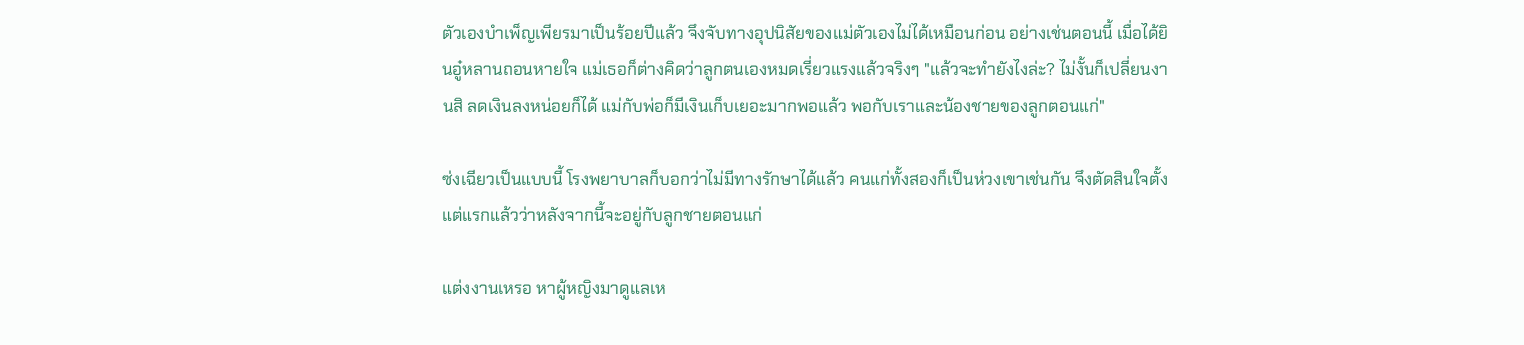ตัวเองบำเพ็ญเพียรมาเป็นร้อยปีแล้ว จึงจับทางอุปนิสัยของแม่ตัวเองไม่ได้เหมือนก่อน อย่างเช่นตอนนี้ เมื่อได้ยินอู๋หลานถอนหายใจ แม่เธอก็ต่างคิดว่าลูกตนเองหมดเรี่ยวแรงแล้วจริงๆ "แล้วจะทำยังไงล่ะ? ไม่งั้นก็เปลี่ยนงานสิ ลดเงินลงหน่อยก็ได้ แม่กับพ่อก็มีเงินเก็บเยอะมากพอแล้ว พอกับเราและน้องชายของลูกตอนแก่"

ซ่งเฉียวเป็นแบบนี้ โรงพยาบาลก็บอกว่าไม่มีทางรักษาได้แล้ว คนแก่ทั้งสองก็เป็นห่วงเขาเช่นกัน จึงตัดสินใจตั้งแต่แรกแล้วว่าหลังจากนี้จะอยู่กับลูกชายตอนแก่

แต่งงานเหรอ หาผู้หญิงมาดูแลเห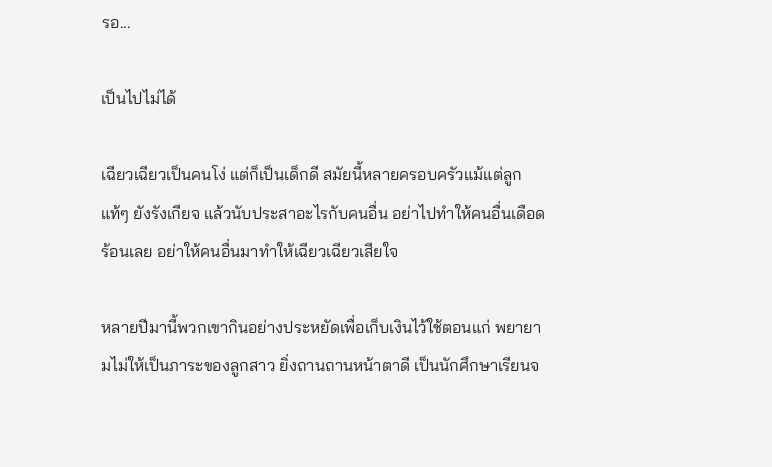รอ...

เป็นไปไม่ได้

เฉียวเฉียวเป็นคนโง่ แต่ก็เป็นเด็กดี สมัยนี้หลายครอบครัวแม้แต่ลูกแท้ๆ ยังรังเกียจ แล้วนับประสาอะไรกับคนอื่น อย่าไปทำให้คนอื่นเดือดร้อนเลย อย่าให้คนอื่นมาทำให้เฉียวเฉียวเสียใจ

หลายปีมานี้พวกเขากินอย่างประหยัดเพื่อเก็บเงินไว้ใช้ตอนแก่ พยายามไม่ให้เป็นภาระของลูกสาว ยิ่งถานถานหน้าตาดี เป็นนักศึกษาเรียนจ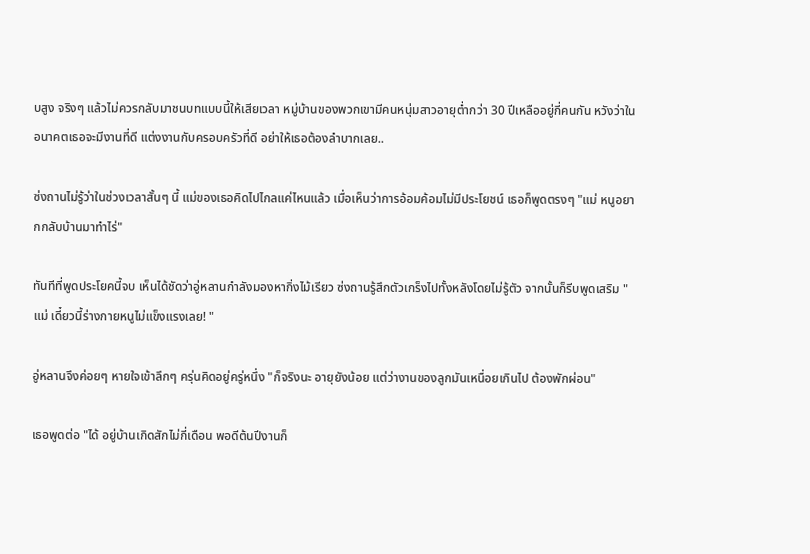บสูง จริงๆ แล้วไม่ควรกลับมาชนบทแบบนี้ให้เสียเวลา หมู่บ้านของพวกเขามีคนหนุ่มสาวอายุต่ำกว่า 30 ปีเหลืออยู่กี่คนกัน หวังว่าในอนาคตเธอจะมีงานที่ดี แต่งงานกับครอบครัวที่ดี อย่าให้เธอต้องลำบากเลย..

ซ่งถานไม่รู้ว่าในช่วงเวลาสั้นๆ นี้ แม่ของเธอคิดไปไกลแค่ไหนแล้ว เมื่อเห็นว่าการอ้อมค้อมไม่มีประโยชน์ เธอก็พูดตรงๆ "แม่ หนูอยากกลับบ้านมาทำไร่"

ทันทีที่พูดประโยคนี้จบ เห็นได้ชัดว่าอู่หลานกำลังมองหากิ่งไม้เรียว ซ่งถานรู้สึกตัวเกร็งไปทั้งหลังโดยไม่รู้ตัว จากนั้นก็รีบพูดเสริม "แม่ เดี๋ยวนี้ร่างกายหนูไม่แข็งแรงเลย! "

อู่หลานจึงค่อยๆ หายใจเข้าลึกๆ ครุ่นคิดอยู่ครู่หนึ่ง "ก็จริงนะ อายุยังน้อย แต่ว่างานของลูกมันเหนื่อยเกินไป ต้องพักผ่อน"

เธอพูดต่อ "ได้ อยู่บ้านเกิดสักไม่กี่เดือน พอดีต้นปีงานก็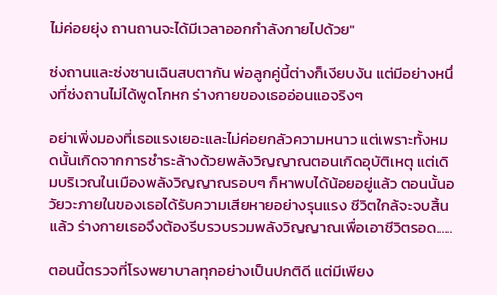ไม่ค่อยยุ่ง ถานถานจะได้มีเวลาออกกำลังกายไปด้วย"

ซ่งถานและซ่งซานเฉินสบตากัน พ่อลูกคู่นี้ต่างก็เงียบงัน แต่มีอย่างหนึ่งที่ซ่งถานไม่ได้พูดโกหก ร่างกายของเธออ่อนแอจริงๆ

อย่าเพิ่งมองที่เธอแรงเยอะและไม่ค่อยกลัวความหนาว แต่เพราะทั้งหมดนั้นเกิดจากการชำระล้างด้วยพลังวิญญาณตอนเกิดอุบัติเหตุ แต่เดิมบริเวณในเมืองพลังวิญญาณรอบๆ ก็หาพบได้น้อยอยู่แล้ว ตอนนั้นอวัยวะภายในของเธอได้รับความเสียหายอย่างรุนแรง ชีวิตใกล้จะจบสิ้นแล้ว ร่างกายเธอจึงต้องรีบรวบรวมพลังวิญญาณเพื่อเอาชีวิตรอด......

ตอนนี้ตรวจที่โรงพยาบาลทุกอย่างเป็นปกติดี แต่มีเพียง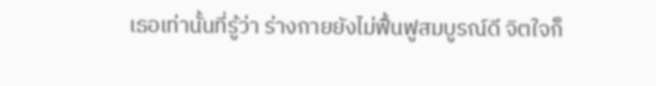เธอเท่านั้นที่รู้ว่า ร่างกายยังไม่ฟื้นฟูสมบูรณ์ดี จิตใจก็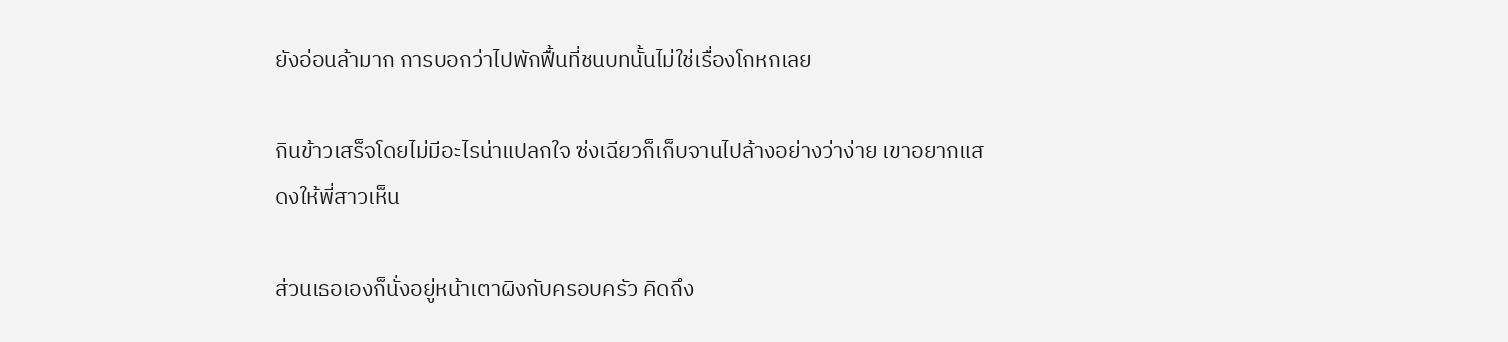ยังอ่อนล้ามาก การบอกว่าไปพักฟื้นที่ชนบทนั้นไม่ใช่เรื่องโกหกเลย

กินข้าวเสร็จโดยไม่มีอะไรน่าแปลกใจ ซ่งเฉียวก็เก็บจานไปล้างอย่างว่าง่าย เขาอยากแสดงให้พี่สาวเห็น

ส่วนเธอเองก็นั่งอยู่หน้าเตาผิงกับครอบครัว คิดถึง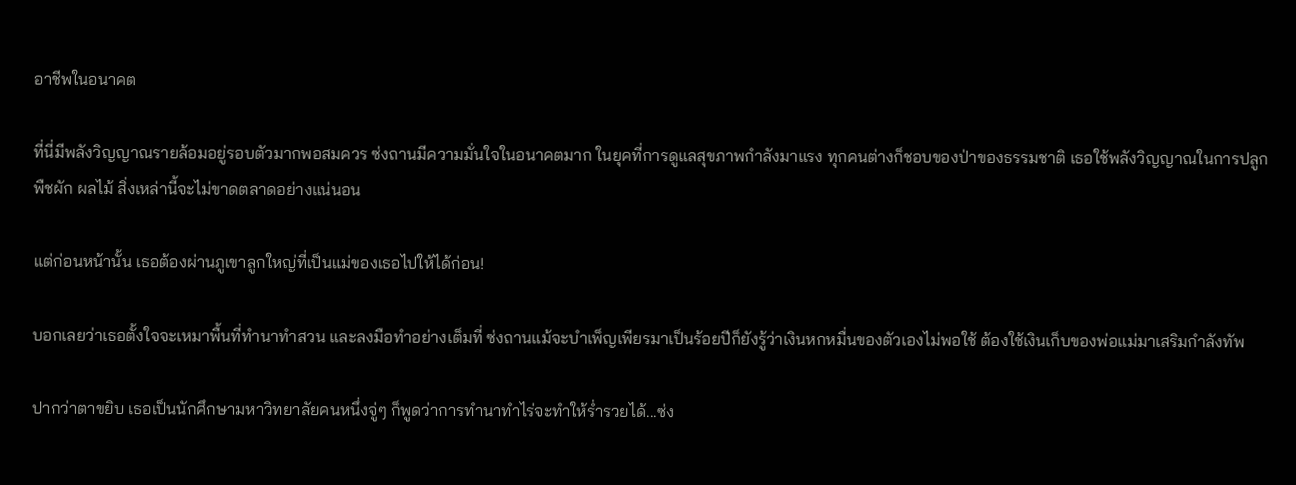อาชีพในอนาคต

ที่นี่มีพลังวิญญาณรายล้อมอยู่รอบตัวมากพอสมควร ซ่งถานมีความมั่นใจในอนาคตมาก ในยุคที่การดูแลสุขภาพกำลังมาแรง ทุกคนต่างก็ชอบของป่าของธรรมชาติ เธอใช้พลังวิญญาณในการปลูกพืชผัก ผลไม้ สิ่งเหล่านี้จะไม่ขาดตลาดอย่างแน่นอน

แต่ก่อนหน้านั้น เธอต้องผ่านภูเขาลูกใหญ่ที่เป็นแม่ของเธอไปให้ได้ก่อน!

บอกเลยว่าเธอตั้งใจจะเหมาพื้นที่ทำนาทำสวน และลงมือทำอย่างเต็มที่ ซ่งถานแม้จะบำเพ็ญเพียรมาเป็นร้อยปีก็ยังรู้ว่าเงินหกหมื่นของตัวเองไม่พอใช้ ต้องใช้เงินเก็บของพ่อแม่มาเสริมกำลังทัพ

ปากว่าตาขยิบ เธอเป็นนักศึกษามหาวิทยาลัยคนหนึ่งจู่ๆ ก็พูดว่าการทำนาทำไร่จะทำให้ร่ำรวยได้...ซ่ง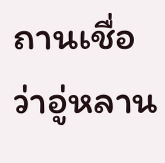ถานเชื่อว่าอู่หลาน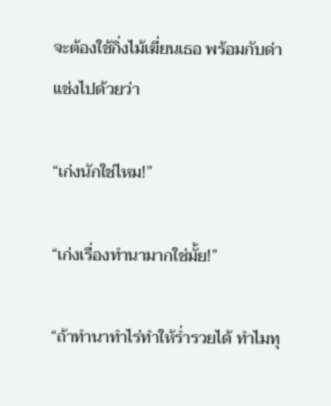จะต้องใช้กิ่งไม้เฆี่ยนเธอ พร้อมกับด่าแช่งไปด้วยว่า

“เก่งนักใช่ไหม!”

“เก่งเรื่องทำนามากใช่มั้ย!”

“ถ้าทำนาทำไร่ทำให้ร่ำรวยได้ ทำไมทุ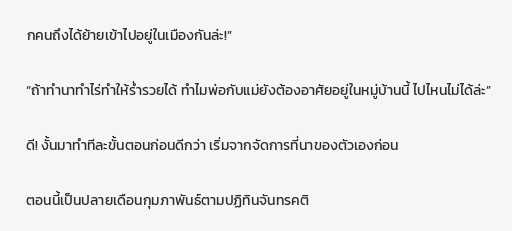กคนถึงได้ย้ายเข้าไปอยู่ในเมืองกันล่ะ!”

“ถ้าทำนาทำไร่ทำให้ร่ำรวยได้ ทำไมพ่อกับแม่ยังต้องอาศัยอยู่ในหมู่บ้านนี้ ไปไหนไม่ได้ล่ะ”

ดี! งั้นมาทำทีละขั้นตอนก่อนดีกว่า เริ่มจากจัดการที่นาของตัวเองก่อน

ตอนนี้เป็นปลายเดือนกุมภาพันธ์ตามปฏิทินจันทรคติ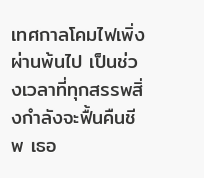เทศกาลโคมไฟเพิ่งผ่านพ้นไป เป็นช่วงเวลาที่ทุกสรรพสิ่งกำลังจะฟื้นคืนชีพ เธอ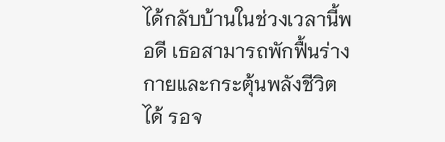ได้กลับบ้านในช่วงเวลานี้พอดี เธอสามารถพักฟื้นร่างกายและกระตุ้นพลังชีวิตได้ รอจ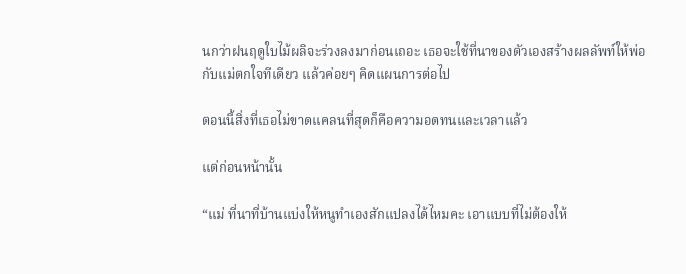นกว่าฝนฤดูใบไม้ผลิจะร่วงลงมาก่อนเถอะ เธอจะใช้ที่นาของตัวเองสร้างผลลัพท์ให้พ่อกับแม่ตกใจทีเดียว แล้วค่อยๆ คิดแผนการต่อไป

ตอนนี้สิ่งที่เธอไม่ขาดแคลนที่สุดก็คือความอดทนและเวลาแล้ว

แต่ก่อนหน้านั้น

“แม่ ที่นาที่บ้านแบ่งให้หนูทำเองสักแปลงได้ไหมคะ เอาแบบที่ไม่ต้องให้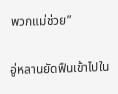พวกแม่ช่วย”

อู่หลานยัดฟืนเข้าไปใน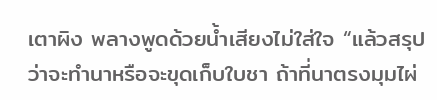เตาผิง พลางพูดด้วยน้ำเสียงไม่ใส่ใจ “แล้วสรุปว่าจะทำนาหรือจะขุดเก็บใบชา ถ้าที่นาตรงมุมไผ่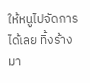ให้หนูไปจัดการได้เลย ทิ้งร้างมา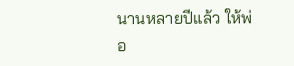นานหลายปีแล้ว ให้พ่อ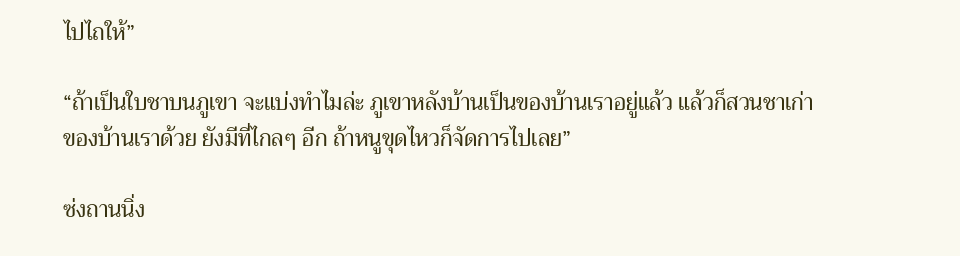ไปไถให้”

“ถ้าเป็นใบชาบนภูเขา จะแบ่งทำไมล่ะ ภูเขาหลังบ้านเป็นของบ้านเราอยู่แล้ว แล้วก็สวนชาเก่าของบ้านเราด้วย ยังมีที่ไกลๆ อีก ถ้าหนูขุดไหวก็จัดการไปเลย”

ซ่งถานนิ่ง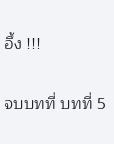อึ้ง !!!

จบบทที่ บทที่ 5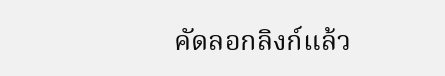คัดลอกลิงก์แล้ว